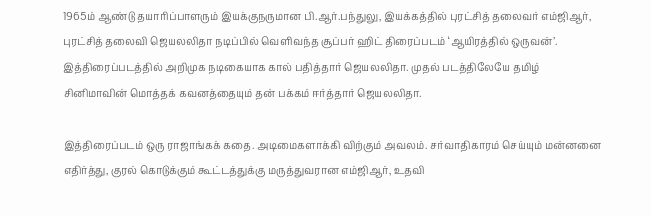1965ம் ஆண்டு தயாரிப்பாளரும் இயக்குநருமான பி.ஆர்.பந்துலு, இயக்கத்தில் புரட்சித் தலைவர் எம்ஜிஆர், புரட்சித் தலைவி ஜெயலலிதா நடிப்பில் வெளிவந்த சூப்பர் ஹிட் திரைப்படம் ‘ஆயிரத்தில் ஒருவன்’. இத்திரைப்படத்தில் அறிமுக நடிகையாக கால் பதித்தார் ஜெயலலிதா. முதல் படத்திலேயே தமிழ் சினிமாவின் மொத்தக் கவனத்தையும் தன் பக்கம் ஈர்த்தார் ஜெயலலிதா.

இத்திரைப்படம் ஒரு ராஜாங்கக் கதை. அடிமைகளாக்கி விற்கும் அவலம். சர்வாதிகாரம் செய்யும் மன்னனை எதிர்த்து, குரல் கொடுக்கும் கூட்டத்துக்கு மருத்துவரான எம்ஜிஆர், உதவி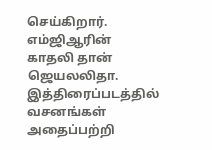செய்கிறார். எம்ஜிஆரின் காதலி தான் ஜெயலலிதா. இத்திரைப்படத்தில் வசனங்கள் அதைப்பற்றி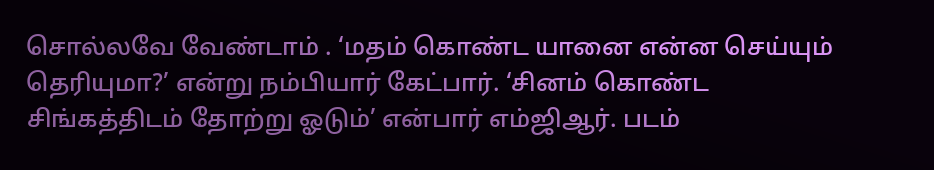சொல்லவே வேண்டாம் . ‘மதம் கொண்ட யானை என்ன செய்யும் தெரியுமா?’ என்று நம்பியார் கேட்பார். ‘சினம் கொண்ட சிங்கத்திடம் தோற்று ஓடும்’ என்பார் எம்ஜிஆர். படம்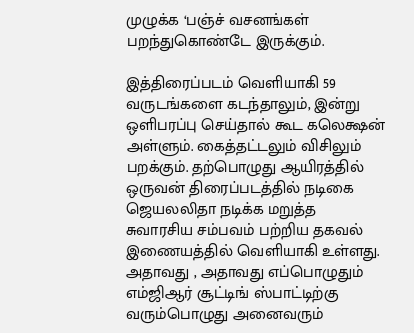முழுக்க ‘பஞ்ச் வசனங்கள் பறந்துகொண்டே இருக்கும்.

இத்திரைப்படம் வெளியாகி 59 வருடங்களை கடந்தாலும், இன்று ஒளிபரப்பு செய்தால் கூட கலெக்ஷன் அள்ளும். கைத்தட்டலும் விசிலும் பறக்கும். தற்பொழுது ஆயிரத்தில் ஒருவன் திரைப்படத்தில் நடிகை ஜெயலலிதா நடிக்க மறுத்த சுவாரசிய சம்பவம் பற்றிய தகவல் இணையத்தில் வெளியாகி உள்ளது. அதாவது , அதாவது எப்பொழுதும் எம்ஜிஆர் சூட்டிங் ஸ்பாட்டிற்கு வரும்பொழுது அனைவரும்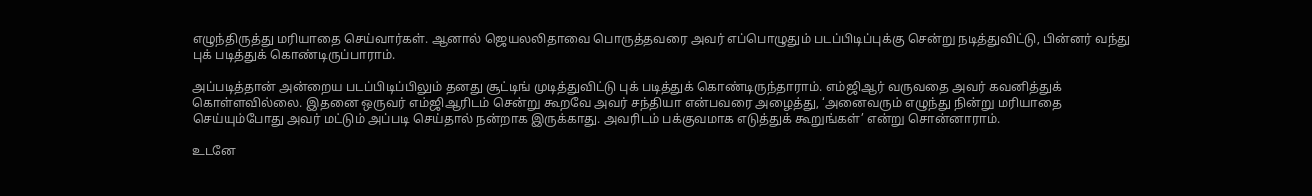எழுந்திருத்து மரியாதை செய்வார்கள். ஆனால் ஜெயலலிதாவை பொருத்தவரை அவர் எப்பொழுதும் படப்பிடிப்புக்கு சென்று நடித்துவிட்டு, பின்னர் வந்து புக் படித்துக் கொண்டிருப்பாராம்.

அப்படித்தான் அன்றைய படப்பிடிப்பிலும் தனது சூட்டிங் முடித்துவிட்டு புக் படித்துக் கொண்டிருந்தாராம். எம்ஜிஆர் வருவதை அவர் கவனித்துக் கொள்ளவில்லை. இதனை ஒருவர் எம்ஜிஆரிடம் சென்று கூறவே அவர் சந்தியா என்பவரை அழைத்து, ‘அனைவரும் எழுந்து நின்று மரியாதை செய்யும்போது அவர் மட்டும் அப்படி செய்தால் நன்றாக இருக்காது. அவரிடம் பக்குவமாக எடுத்துக் கூறுங்கள்’ என்று சொன்னாராம்.

உடனே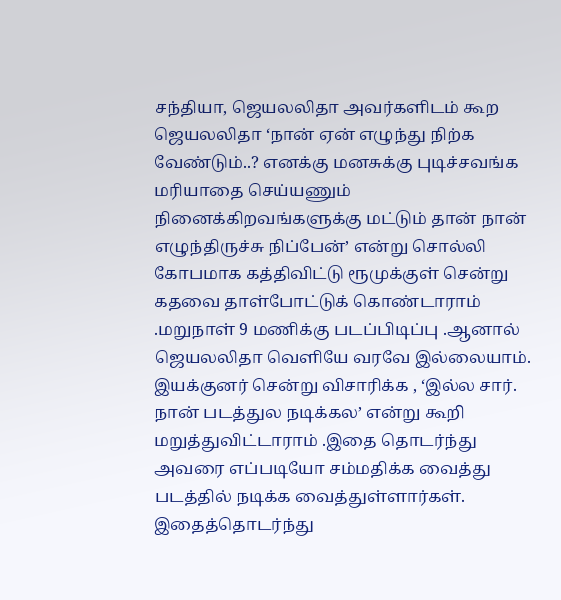சந்தியா, ஜெயலலிதா அவர்களிடம் கூற ஜெயலலிதா ‘நான் ஏன் எழுந்து நிற்க வேண்டும்..? எனக்கு மனசுக்கு புடிச்சவங்க மரியாதை செய்யணும் நினைக்கிறவங்களுக்கு மட்டும் தான் நான் எழுந்திருச்சு நிப்பேன்’ என்று சொல்லி கோபமாக கத்திவிட்டு ரூமுக்குள் சென்று கதவை தாள்போட்டுக் கொண்டாராம் .மறுநாள் 9 மணிக்கு படப்பிடிப்பு .ஆனால் ஜெயலலிதா வெளியே வரவே இல்லையாம். இயக்குனர் சென்று விசாரிக்க , ‘இல்ல சார். நான் படத்துல நடிக்கல’ என்று கூறி மறுத்துவிட்டாராம் .இதை தொடர்ந்து அவரை எப்படியோ சம்மதிக்க வைத்து படத்தில் நடிக்க வைத்துள்ளார்கள். இதைத்தொடர்ந்து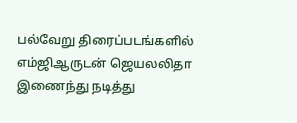பல்வேறு திரைப்படங்களில் எம்ஜிஆருடன் ஜெயலலிதா இணைந்து நடித்து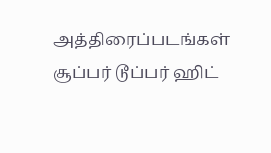அத்திரைப்படங்கள் சூப்பர் டூப்பர் ஹிட்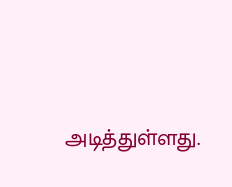அடித்துள்ளது.